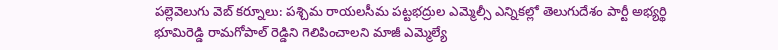పల్లెవెలుగు వెబ్ కర్నూలు: పశ్చిమ రాయలసీమ పట్టభద్రుల ఎమ్మెల్సీ ఎన్నికల్లో తెలుగుదేశం పార్టీ అభ్యర్థి భూమిరెడ్డి రామగోపాల్ రెడ్డిని గెలిపించాలని మాజీ ఎమ్మెల్యే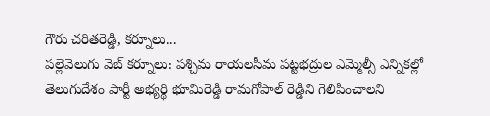గౌరు చరితరెడ్డి, కర్నూలు...
పల్లెవెలుగు వెబ్ కర్నూలు: పశ్చిమ రాయలసీమ పట్టభద్రుల ఎమ్మెల్సీ ఎన్నికల్లో తెలుగుదేశం పార్టీ అభ్యర్థి భూమిరెడ్డి రామగోపాల్ రెడ్డిని గెలిపించాలని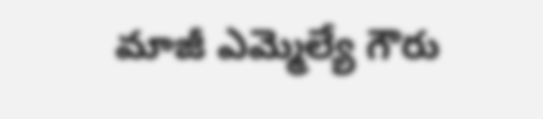మాజీ ఎమ్మెల్యే గౌరు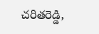చరితరెడ్డి,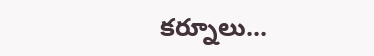కర్నూలు...